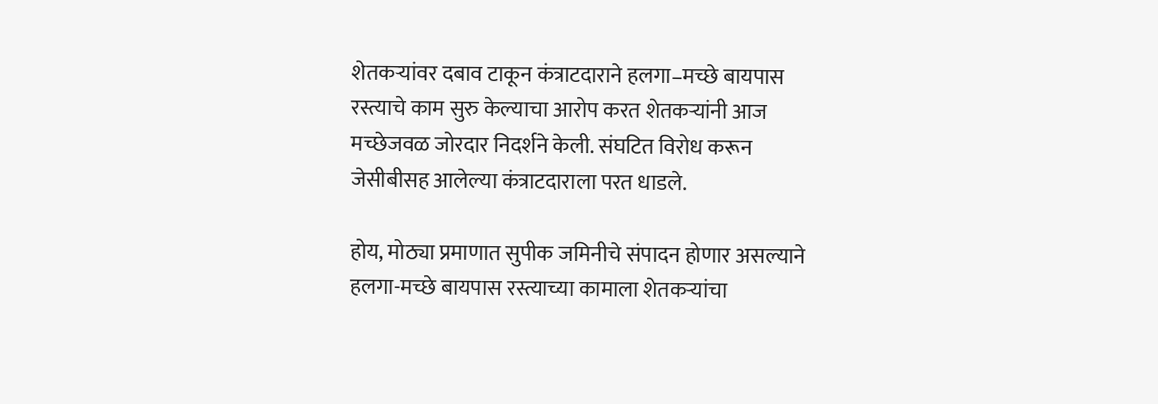शेतकऱ्यांवर दबाव टाकून कंत्राटदाराने हलगा–मच्छे बायपास रस्त्याचे काम सुरु केल्याचा आरोप करत शेतकऱ्यांनी आज मच्छेजवळ जोरदार निदर्शने केली. संघटित विरोध करून जेसीबीसह आलेल्या कंत्राटदाराला परत धाडले.

होय, मोठ्या प्रमाणात सुपीक जमिनीचे संपादन होणार असल्याने हलगा-मच्छे बायपास रस्त्याच्या कामाला शेतकऱ्यांचा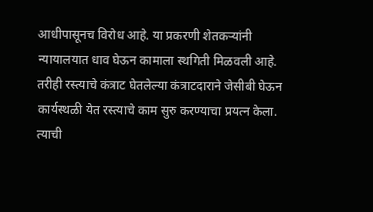आधीपासूनच विरोध आहे. या प्रकरणी शेतकऱ्यांनी न्यायालयात धाव घेऊन कामाला स्थगिती मिळवली आहे. तरीही रस्त्याचे कंत्राट घेतलेल्या कंत्राटदाराने जेसीबी घेऊन कार्यस्थळी येत रस्त्याचे काम सुरु करण्याचा प्रयत्न केला. त्याची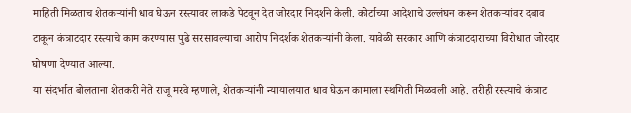माहिती मिळताच शेतकऱ्यांनी धाव घेऊन रस्त्यावर लाकडे पेटवून देत जोरदार निदर्शने केली. कोर्टाच्या आदेशाचे उल्लंघन करून शेतकऱ्यांवर दबाव टाकून कंत्राटदार रस्त्याचे काम करण्यास पुढे सरसावल्याचा आरोप निदर्शक शेतकऱ्यांनी केला. यावेळी सरकार आणि कंत्राटदाराच्या विरोधात जोरदार घोषणा देण्यात आल्या.
या संदर्भात बोलताना शेतकरी नेते राजू मरवे म्हणाले, शेतकऱ्यांनी न्यायालयात धाव घेऊन कामाला स्थगिती मिळवली आहे. तरीही रस्त्याचे कंत्राट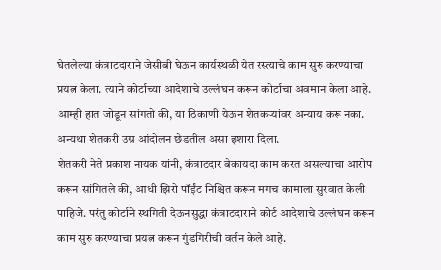घेतलेल्या कंत्राटदाराने जेसीबी घेऊन कार्यस्थळी येत रस्त्याचे काम सुरु करण्याचा प्रयत्न केला. त्याने कोर्टाच्या आदेशाचे उल्लंघन करून कोर्टाचा अवमान केला आहे. आम्ही हात जोडून सांगतो की, या ठिकाणी येऊन शेतकऱ्यांवर अन्याय करू नका. अन्यथा शेतकरी उग्र आंदोलन छेडतील असा इशारा दिला.
शेतकरी नेते प्रकाश नायक यांनी, कंत्राटदार बेकायदा काम करत असल्याचा आरोप करून सांगितले की, आधी झिरो पॉईंट निश्चित करून मगच कामाला सुरवात केली पाहिजे. परंतु कोर्टाने स्थगिती देऊनसुद्धा कंत्राटदाराने कोर्ट आदेशाचे उल्लंघन करून काम सुरु करण्याचा प्रयत्न करून गुंडगिरीची वर्तन केले आहे.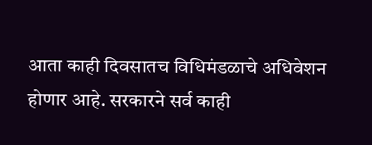आता काही दिवसातच विधिमंडळाचे अधिवेशन होणार आहे. सरकारने सर्व काही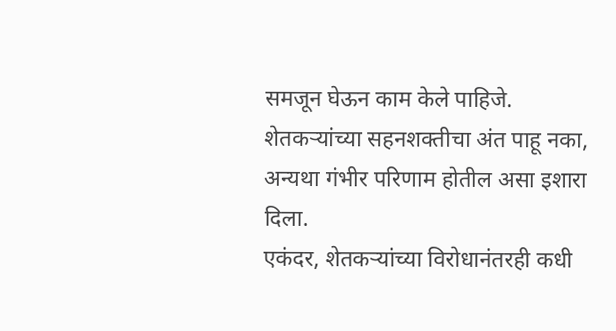समजून घेऊन काम केले पाहिजे. शेतकऱ्यांच्या सहनशक्तीचा अंत पाहू नका, अन्यथा गंभीर परिणाम होतील असा इशारा दिला.
एकंदर, शेतकऱ्यांच्या विरोधानंतरही कधी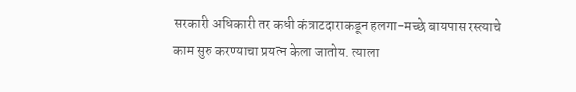सरकारी अधिकारी तर कधी कंत्राटदाराकडून हलगा-मच्छे बायपास रस्त्याचे काम सुरु करण्याचा प्रयत्न केला जातोय. त्याला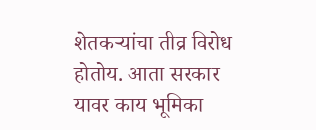शेतकऱ्यांचा तीव्र विरोध होतोय. आता सरकार यावर काय भूमिका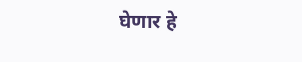घेणार हे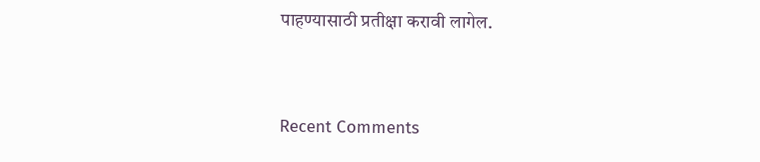पाहण्यासाठी प्रतीक्षा करावी लागेल.


Recent Comments